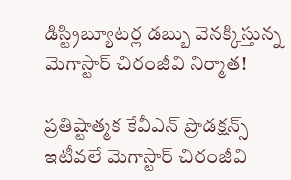డిస్ట్రిబ్యూటర్ల డ‌బ్బు వెన‌క్కిస్తున్న‌ మెగాస్టార్ చిరంజీవి నిర్మాత!

ప్రతిష్టాత్మక కేవీఎన్ ప్రొడక్షన్స్ ఇటీవలే మెగాస్టార్ చిరంజీవి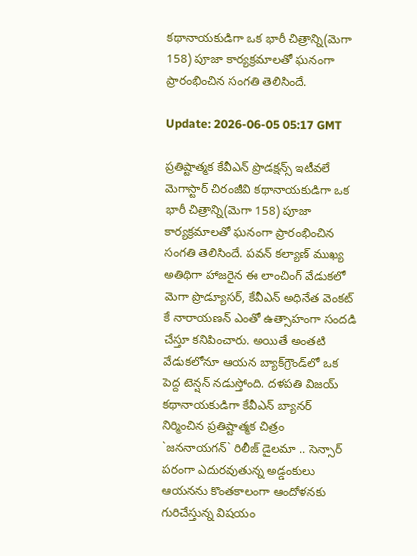కథానాయకుడిగా ఒక భారీ చిత్రాన్ని(మెగా 158) పూజా కార్యక్రమాలతో ఘనంగా ప్రారంభించిన సంగతి తెలిసిందే.

Update: 2026-06-05 05:17 GMT

ప్రతిష్టాత్మక కేవీఎన్ ప్రొడక్షన్స్ ఇటీవలే మెగాస్టార్ చిరంజీవి కథానాయకుడిగా ఒక భారీ చిత్రాన్ని(మెగా 158) పూజా కార్యక్రమాలతో ఘనంగా ప్రారంభించిన సంగతి తెలిసిందే. పవన్ కల్యాణ్ ముఖ్య అతిథిగా హాజరైన ఈ లాంచింగ్ వేడుకలో మెగా ప్రొడ్యూసర్, కేవీఎన్ అధినేత వెంకట్ కే నారాయణన్ ఎంతో ఉత్సాహంగా సందడి చేస్తూ కనిపించారు. అయితే అంతటి వేడుకలోనూ ఆయన బ్యాక్‌గ్రౌండ్‌లో ఒక పెద్ద టెన్షన్ నడుస్తోంది. దళపతి విజయ్ కథానాయకుడిగా కేవీఎన్ బ్యాన‌ర్ నిర్మించిన‌ ప్రతిష్టాత్మక చిత్రం `జననాయగన్` రిలీజ్ డైలమా .. సెన్సార్ పరంగా ఎదురవుతున్న అడ్డంకులు ఆయనను కొంతకాలంగా ఆందోళనకు గురిచేస్తున్న విష‌యం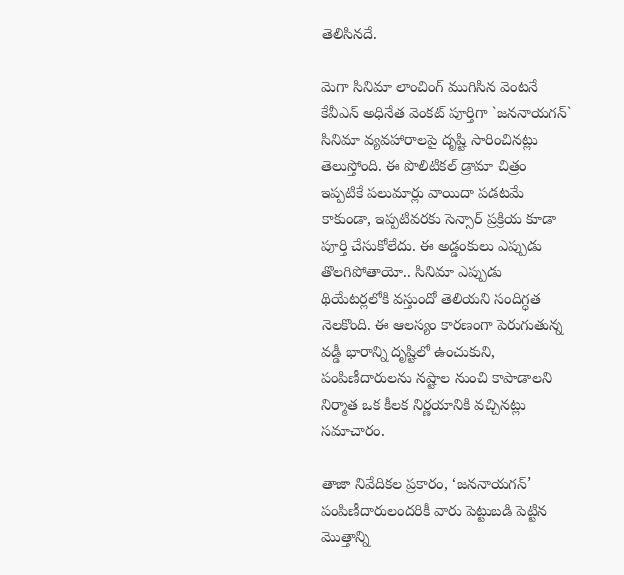తెలిసిన‌దే.

మెగా సినిమా లాంచింగ్ ముగిసిన వెంటనే కేవీఎన్ అధినేత వెంకట్ పూర్తిగా `జననాయగన్` సినిమా వ్యవహారాలపై దృష్టి సారించినట్లు తెలుస్తోంది. ఈ పొలిటికల్ డ్రామా చిత్రం ఇప్పటికే పలుమార్లు వాయిదా పడటమే కాకుండా, ఇప్పటివరకు సెన్సార్ ప్రక్రియ కూడా పూర్తి చేసుకోలేదు. ఈ అడ్డంకులు ఎప్పుడు తొలగిపోతాయో.. సినిమా ఎప్పుడు థియేటర్లలోకి వస్తుందో తెలియని సందిగ్ధత నెలకొంది. ఈ ఆలస్యం కారణంగా పెరుగుతున్న వడ్డీ భారాన్ని దృష్టిలో ఉంచుకుని, పంపిణీదారులను నష్టాల నుంచి కాపాడాలని నిర్మాత ఒక కీలక నిర్ణయానికి వచ్చినట్లు సమాచారం.

తాజా నివేదికల ప్రకారం, ‘జననాయగన్’ పంపిణీదారులందరికీ వారు పెట్టుబడి పెట్టిన మొత్తాన్ని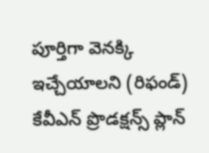పూర్తిగా వెనక్కి ఇచ్చేయాలని (రిఫండ్) కేవీఎన్ ప్రొడక్షన్స్ ప్లాన్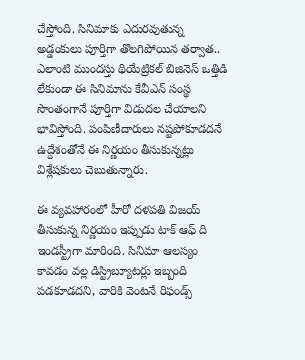చేస్తోంది. సినిమాకు ఎదురవుతున్న అడ్డంకులు పూర్తిగా తొలగిపోయిన తర్వాత.. ఎలాంటి ముందస్తు థియేట్రికల్ బిజినెస్ ఒత్తిడి లేకుండా ఈ సినిమాను కేవీఎన్ సంస్థ సొంతంగానే పూర్తిగా విడుదల చేయాలని భావిస్తోంది. పంపిణీదారులు నష్టపోకూడదనే ఉద్దేశంతోనే ఈ నిర్ణయం తీసుకున్నట్లు విశ్లేషకులు చెబుతున్నారు.

ఈ వ్యవహారంలో హీరో దళపతి విజయ్ తీసుకున్న నిర్ణయం ఇప్పుడు టాక్ ఆఫ్ ది ఇండస్ట్రీగా మారింది. సినిమా ఆలస్యం కావడం వల్ల డిస్ట్రిబ్యూటర్లు ఇబ్బంది పడకూడదని, వారికి వెంటనే రిఫండ్స్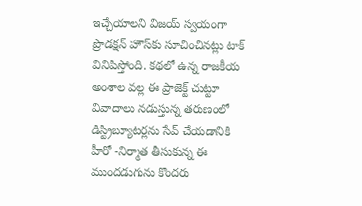ఇచ్చేయాలని విజయ్ స్వయంగా ప్రొడక్షన్ హౌస్‌కు సూచించినట్లు టాక్ వినిపిస్తోంది. కథలో ఉన్న రాజకీయ అంశాల వల్ల ఈ ప్రాజెక్ట్ చుట్టూ వివాదాలు నడుస్తున్న తరుణంలో డిస్ట్రిబ్యూటర్లను సేవ్ చేయడానికి హీరో -నిర్మాత తీసుకున్న ఈ ముందడుగును కొందరు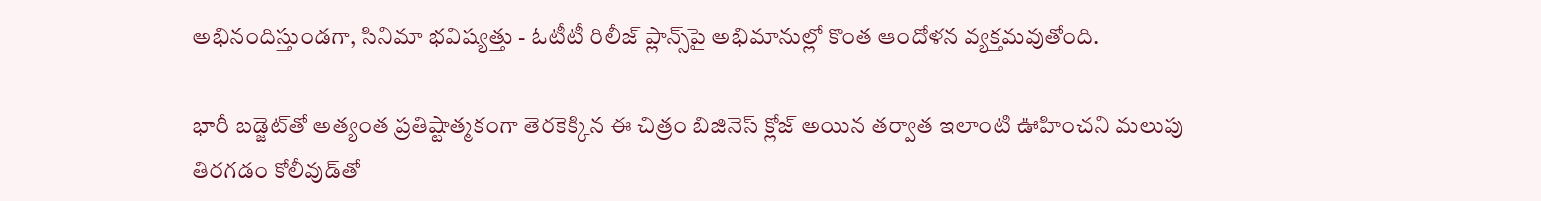అభినందిస్తుండగా, సినిమా భవిష్యత్తు - ఓటీటీ రిలీజ్ ప్లాన్స్‌పై అభిమానుల్లో కొంత ఆందోళన వ్యక్తమవుతోంది.

భారీ బడ్జెట్‌తో అత్యంత ప్రతిష్టాత్మకంగా తెరకెక్కిన ఈ చిత్రం బిజినెస్ క్లోజ్ అయిన తర్వాత ఇలాంటి ఊహించని మలుపు తిరగడం కోలీవుడ్‌తో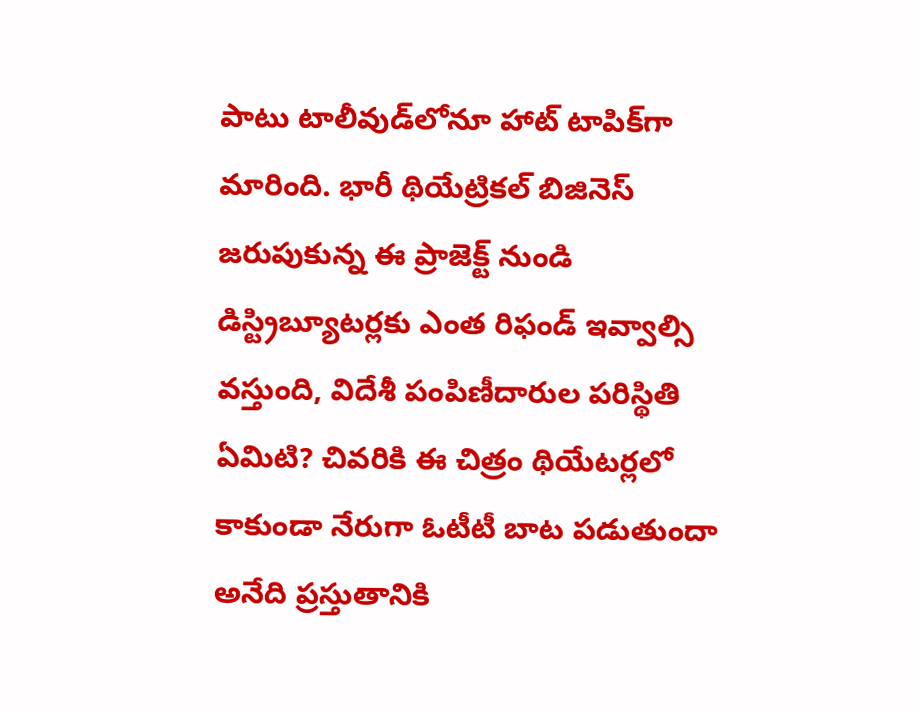పాటు టాలీవుడ్‌లోనూ హాట్ టాపిక్‌గా మారింది. భారీ థియేట్రికల్ బిజినెస్ జరుపుకున్న ఈ ప్రాజెక్ట్ నుండి డిస్ట్రిబ్యూటర్లకు ఎంత రిఫండ్ ఇవ్వాల్సి వస్తుంది, విదేశీ పంపిణీదారుల పరిస్థితి ఏమిటి? చివరికి ఈ చిత్రం థియేటర్లలో కాకుండా నేరుగా ఓటీటీ బాట పడుతుందా అనేది ప్రస్తుతానికి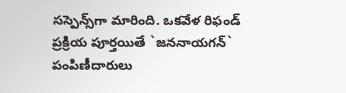సస్పెన్స్‌గా మారింది. ఒకవేళ రిఫండ్ ప్రక్రియ పూర్తయితే `జననాయగన్` పంపిణీదారులు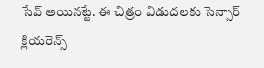సేవ్ అయిన‌ట్టే. ఈ చిత్రం విడుద‌ల‌కు సెన్సార్ క్లియ‌రెన్స్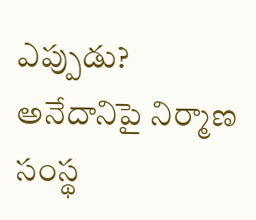ఎప్పుడు? అనేదానిపై నిర్మాణ సంస్థ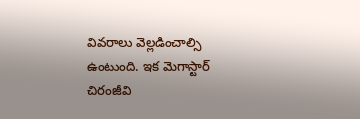వివ‌రాలు వెల్ల‌డించాల్సి ఉంటుంది. ఇక మెగాస్టార్ చిరంజీవి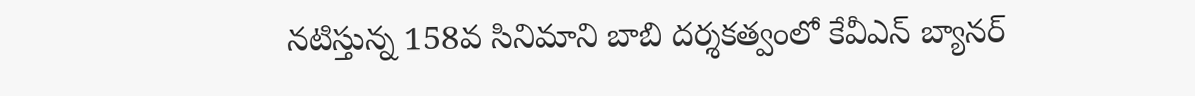న‌టిస్తున్న 158వ సినిమాని బాబి ద‌ర్శ‌క‌త్వంలో కేవీఎన్ బ్యాన‌ర్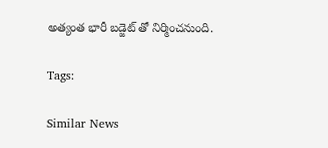అత్యంత భారీ బ‌డ్జెట్ తో నిర్మించ‌నుంది.

Tags:

Similar News